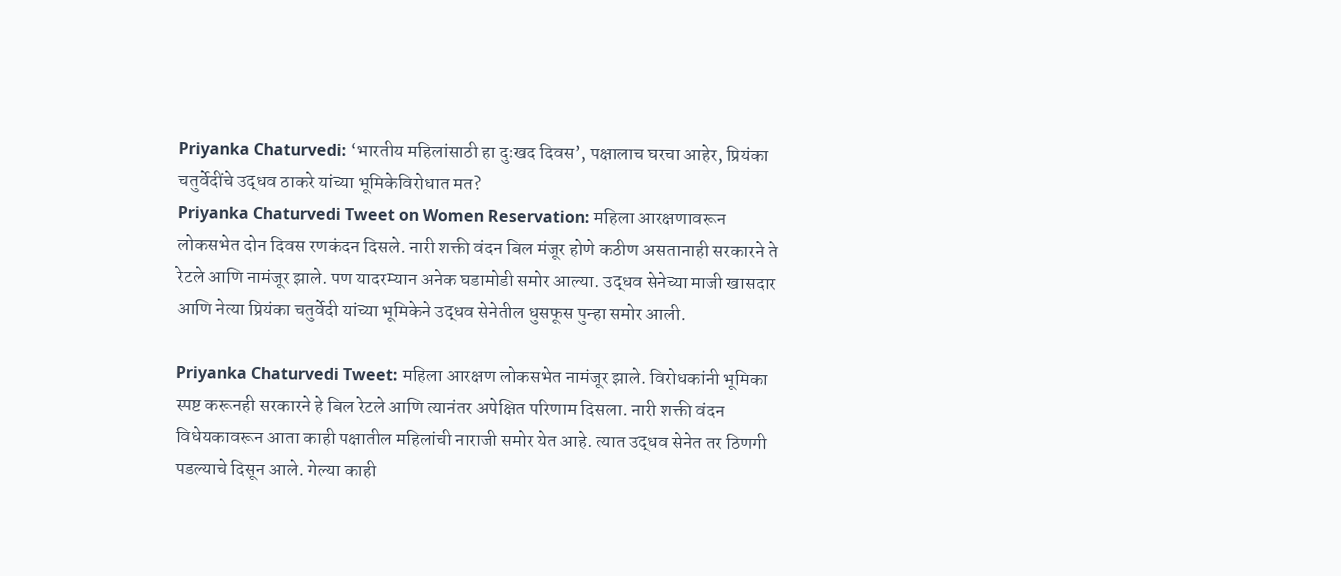Priyanka Chaturvedi: ‘भारतीय महिलांसाठी हा दुःखद दिवस’, पक्षालाच घरचा आहेर, प्रियंका चतुर्वेदींचे उद्धव ठाकरे यांच्या भूमिकेविरोधात मत?
Priyanka Chaturvedi Tweet on Women Reservation: महिला आरक्षणावरून लोकसभेत दोन दिवस रणकंदन दिसले. नारी शक्ती वंदन बिल मंजूर होणे कठीण असतानाही सरकारने ते रेटले आणि नामंजूर झाले. पण यादरम्यान अनेक घडामोडी समोर आल्या. उद्धव सेनेच्या माजी खासदार आणि नेत्या प्रियंका चतुर्वेदी यांच्या भूमिकेने उद्धव सेनेतील धुसफूस पुन्हा समोर आली.

Priyanka Chaturvedi Tweet: महिला आरक्षण लोकसभेत नामंजूर झाले. विरोधकांनी भूमिका स्पष्ट करूनही सरकारने हे बिल रेटले आणि त्यानंतर अपेक्षित परिणाम दिसला. नारी शक्ती वंदन विधेयकावरून आता काही पक्षातील महिलांची नाराजी समोर येत आहे. त्यात उद्धव सेनेत तर ठिणगी पडल्याचे दिसून आले. गेल्या काही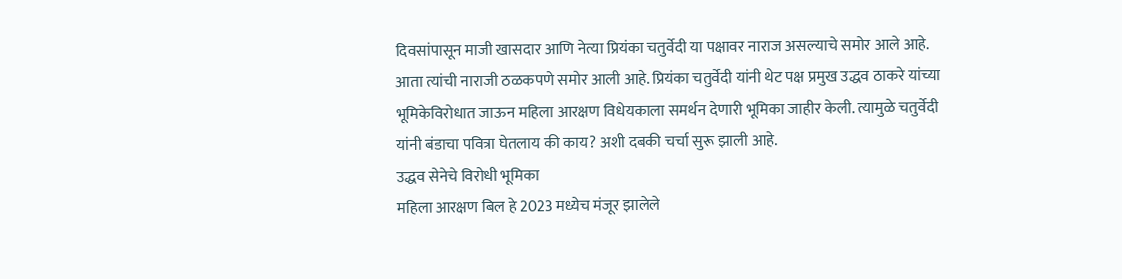दिवसांपासून माजी खासदार आणि नेत्या प्रियंका चतुर्वेदी या पक्षावर नाराज असल्याचे समोर आले आहे. आता त्यांची नाराजी ठळकपणे समोर आली आहे. प्रियंका चतुर्वेदी यांनी थेट पक्ष प्रमुख उद्धव ठाकरे यांच्या भूमिकेविरोधात जाऊन महिला आरक्षण विधेयकाला समर्थन देणारी भूमिका जाहीर केली. त्यामुळे चतुर्वेदी यांनी बंडाचा पवित्रा घेतलाय की काय? अशी दबकी चर्चा सुरू झाली आहे.
उद्धव सेनेचे विरोधी भूमिका
महिला आरक्षण बिल हे 2023 मध्येच मंजूर झालेले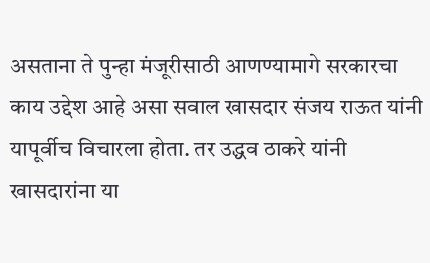असताना ते पुन्हा मंजूरीसाठी आणण्यामागे सरकारचा काय उद्देश आहे असा सवाल खासदार संजय राऊत यांनी यापूर्वीच विचारला होता. तर उद्धव ठाकरे यांनी खासदारांना या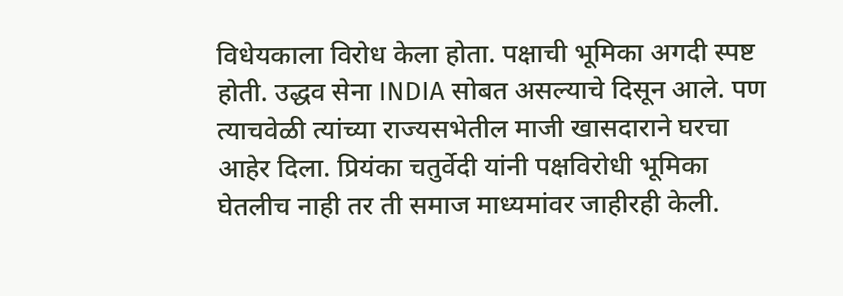विधेयकाला विरोध केला होता. पक्षाची भूमिका अगदी स्पष्ट होती. उद्धव सेना INDIA सोबत असल्याचे दिसून आले. पण त्याचवेळी त्यांच्या राज्यसभेतील माजी खासदाराने घरचा आहेर दिला. प्रियंका चतुर्वेदी यांनी पक्षविरोधी भूमिका घेतलीच नाही तर ती समाज माध्यमांवर जाहीरही केली.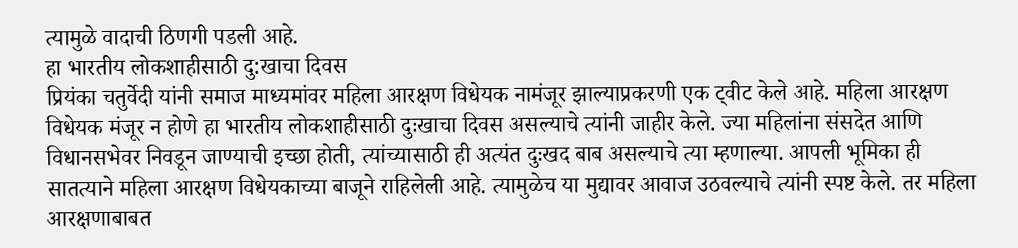त्यामुळे वादाची ठिणगी पडली आहे.
हा भारतीय लोकशाहीसाठी दु:खाचा दिवस
प्रियंका चतुर्वेदी यांनी समाज माध्यमांवर महिला आरक्षण विधेयक नामंजूर झाल्याप्रकरणी एक ट्वीट केले आहे. महिला आरक्षण विधेयक मंजूर न होणे हा भारतीय लोकशाहीसाठी दुःखाचा दिवस असल्याचे त्यांनी जाहीर केले. ज्या महिलांना संसदेत आणि विधानसभेवर निवडून जाण्याची इच्छा होती, त्यांच्यासाठी ही अत्यंत दुःखद बाब असल्याचे त्या म्हणाल्या. आपली भूमिका ही सातत्याने महिला आरक्षण विधेयकाच्या बाजूने राहिलेली आहे. त्यामुळेच या मुद्यावर आवाज उठवल्याचे त्यांनी स्पष्ट केले. तर महिला आरक्षणाबाबत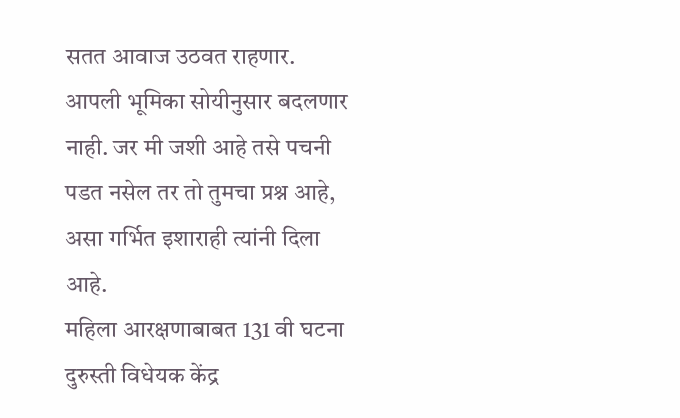सतत आवाज उठवत राहणार. आपली भूमिका सोयीनुसार बदलणार नाही. जर मी जशी आहे तसे पचनी पडत नसेल तर तो तुमचा प्रश्न आहे, असा गर्भित इशाराही त्यांनी दिला आहे.
महिला आरक्षणाबाबत 131 वी घटना दुरुस्ती विधेयक केंद्र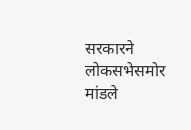सरकारने लोकसभेसमोर मांडले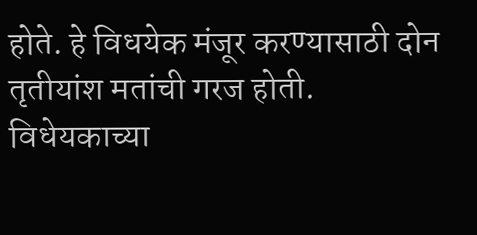होते. हे विधयेक मंजूर करण्यासाठी दोन तृतीयांश मतांची गरज होती. विधेयकाच्या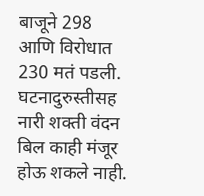बाजूने 298 आणि विरोधात 230 मतं पडली. घटनादुरुस्तीसह नारी शक्ती वंदन बिल काही मंजूर होऊ शकले नाही.